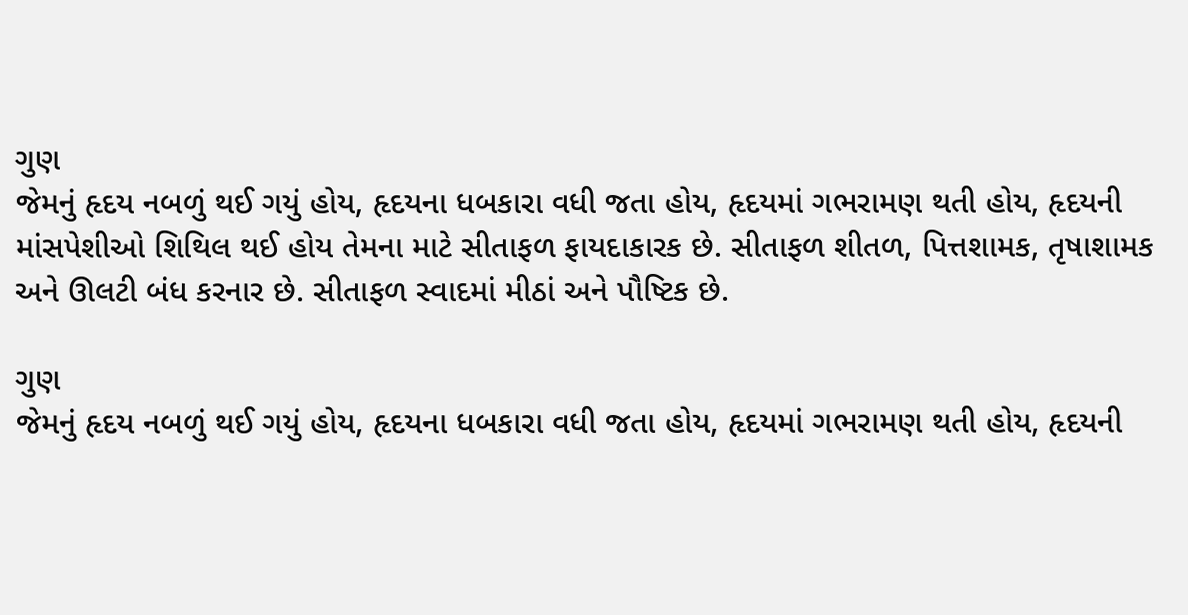ગુણ
જેમનું હૃદય નબળું થઈ ગયું હોય, હૃદયના ધબકારા વધી જતા હોય, હૃદયમાં ગભરામણ થતી હોય, હૃદયની માંસપેશીઓ શિથિલ થઈ હોય તેમના માટે સીતાફળ ફાયદાકારક છે. સીતાફળ શીતળ, પિત્તશામક, તૃષાશામક અને ઊલટી બંધ કરનાર છે. સીતાફળ સ્વાદમાં મીઠાં અને પૌષ્ટિક છે.

ગુણ
જેમનું હૃદય નબળું થઈ ગયું હોય, હૃદયના ધબકારા વધી જતા હોય, હૃદયમાં ગભરામણ થતી હોય, હૃદયની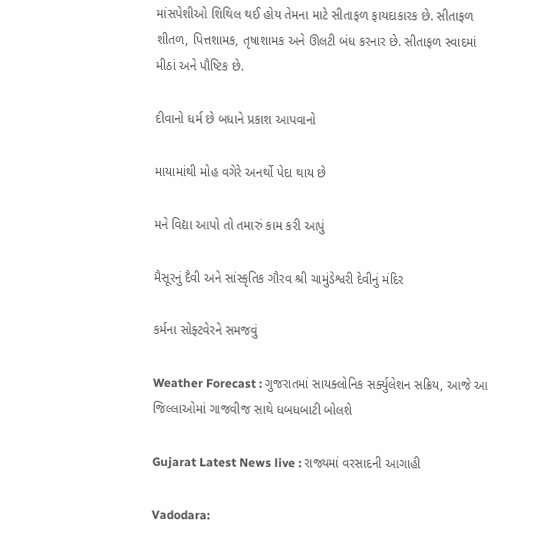માંસપેશીઓ શિથિલ થઈ હોય તેમના માટે સીતાફળ ફાયદાકારક છે. સીતાફળ શીતળ, પિત્તશામક, તૃષાશામક અને ઊલટી બંધ કરનાર છે. સીતાફળ સ્વાદમાં મીઠાં અને પૌષ્ટિક છે.

દીવાનો ધર્મ છે બધાને પ્રકાશ આપવાનો

માયામાંથી મોહ વગેરે અનર્થો પેદા થાય છે

મને વિદ્યા આપો તો તમારું કામ કરી આપું

મૈસૂરનું દૈવી અને સાંસ્કૃતિક ગૌરવ શ્રી ચામુંડેશ્વરી દેવીનું મંદિર

કર્મના સોફ્ટવેરને સમજવું

Weather Forecast : ગુજરાતમાં સાયક્લોનિક સર્ક્યુલેશન સક્રિય, આજે આ જિલ્લાઓમાં ગાજવીજ સાથે ધબધબાટી બોલશે

Gujarat Latest News live : રાજ્યમાં વરસાદની આગાહી

Vadodara: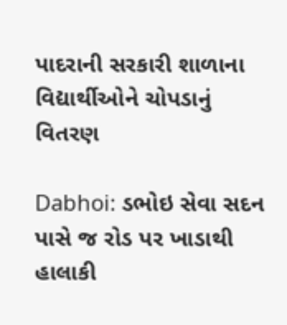પાદરાની સરકારી શાળાના વિદ્યાર્થીઓને ચોપડાનું વિતરણ

Dabhoi: ડભોઇ સેવા સદન પાસે જ રોડ પર ખાડાથી હાલાકી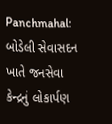Panchmahal: બોડેલી સેવાસદન ખાતે જનસેવા કેન્દ્રનું લોકાર્પણ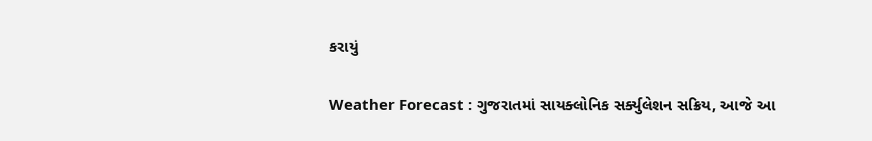કરાયું

Weather Forecast : ગુજરાતમાં સાયક્લોનિક સર્ક્યુલેશન સક્રિય, આજે આ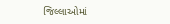જિલ્લાઓમાં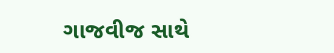ગાજવીજ સાથે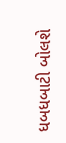ધબધબાટી બોલશે